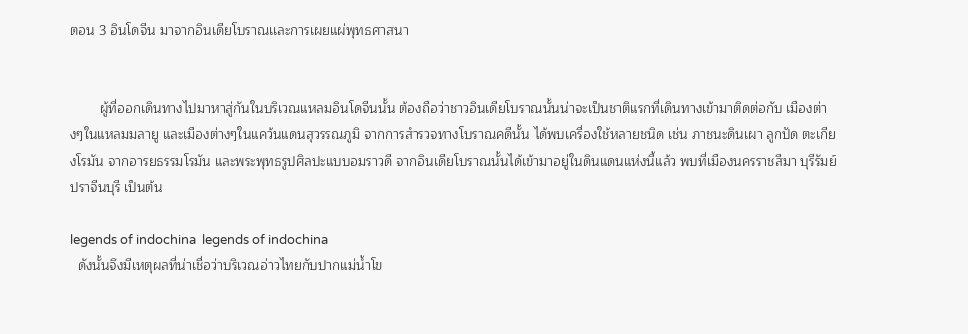ตอน 3 อินโดจีน มาจากอินเดียโบราณเเละการเผยแผ่พุทธศาสนา


        ผู้ที่ออกเดินทางไปมาหาสู่กันในบริเวณแหลมอินโดจีนนั้น ต้องถือว่าชาวอินเดียโบราณนั้นน่าจะเป็นชาติแรกที่เดินทางเข้ามาติดต่อกับ เมืองต่างๆในแหลมมลายู และเมืองต่างๆในแคว้นแดนสุวรรณภูมิ จากการสำรวจทางโบราณคดีนั้น ได้พบเครื่องใช้หลายชนิด เช่น ภาชนะดินเผา ลูกปัด ตะเกียงโรมัน จากอารยธรรมโรมัน และพระพุทธรูปศิลปะแบบอมราวดี จากอินเดียโบราณนั้นได้เข้ามาอยู่ในดินแดนแห่งนี้แล้ว พบที่เมืองนครราชสีมา บุรีรัมย์ ปราจีนบุรี เป็นต้น

legends of indochina  legends of indochina
  ดังนั้นจึงมีเหตุผลที่น่าเชื่อว่าบริเวณอ่าวไทยกับปากแม่น้ำโข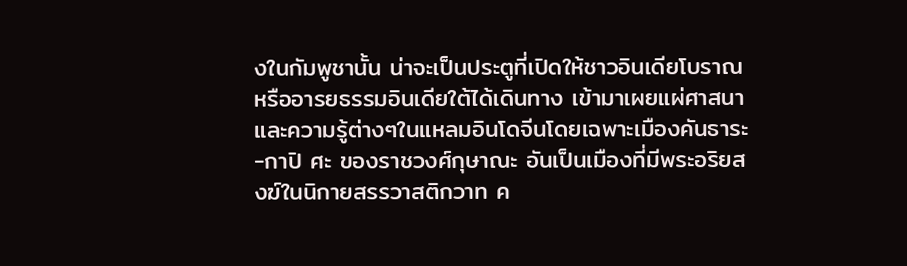งในกัมพูชานั้น น่าจะเป็นประตูที่เปิดให้ชาวอินเดียโบราณหรืออารยธรรมอินเดียใต้ได้เดินทาง เข้ามาเผยแผ่ศาสนาและความรู้ต่างๆในแหลมอินโดจีนโดยเฉพาะเมืองคันธาระ-กาปิ ศะ ของราชวงศ์กุษาณะ อันเป็นเมืองที่มีพระอริยสงฆ์ในนิกายสรรวาสติกวาท ค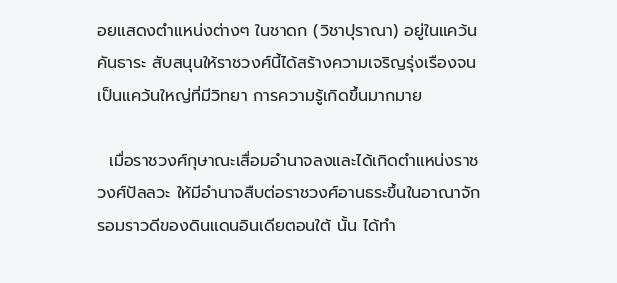อยแสดงตำแหน่งต่างๆ ในชาดก (วิชาปุราณา) อยู่ในแคว้นคันธาระ สับสนุนให้ราชวงศ์นี้ได้สร้างความเจริญรุ่งเรืองจนเป็นแคว้นใหญ่ที่มีวิทยา การความรู้เกิดขึ้นมากมาย

  เมื่อราชวงศ์กุษาณะเสื่อมอำนาจลงและได้เกิดตำแหน่งราชวงศ์ปัลลวะ ให้มีอำนาจสืบต่อราชวงศ์อานธระขึ้นในอาณาจักรอมราวดีของดินแดนอินเดียตอนใต้ นั้น ได้ทำ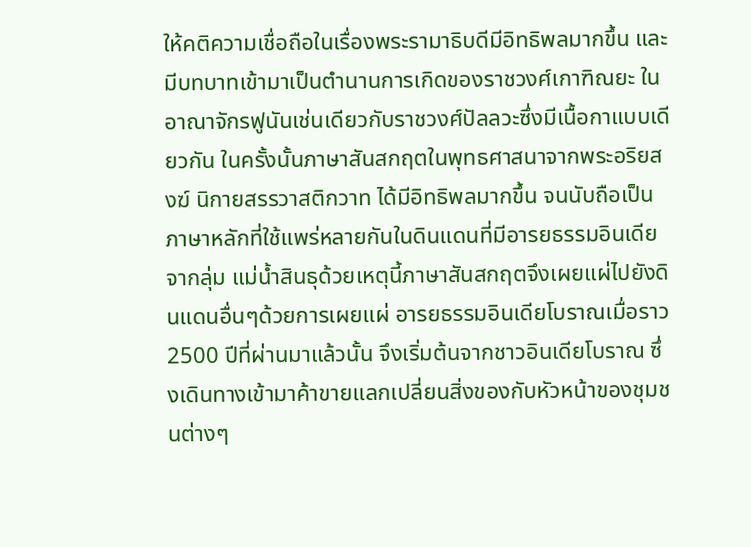ให้คติความเชื่อถือในเรื่องพระรามาธิบดีมีอิทธิพลมากขึ้น และมีบทบาทเข้ามาเป็นตำนานการเกิดของราชวงศ์เกาฑิณยะ ในอาณาจักรฟูนันเช่นเดียวกับราชวงศ์ปัลลวะซึ่งมีเนื้อกาแบบเดียวกัน ในครั้งนั้นภาษาสันสกฤตในพุทธศาสนาจากพระอริยสงฆ์ นิกายสรรวาสติกวาท ได้มีอิทธิพลมากขึ้น จนนับถือเป็นภาษาหลักที่ใช้แพร่หลายกันในดินแดนที่มีอารยธรรมอินเดียจากลุ่ม แม่น้ำสินธุด้วยเหตุนี้ภาษาสันสกฤตจึงเผยแผ่ไปยังดินแดนอื่นๆด้วยการเผยแผ่ อารยธรรมอินเดียโบราณเมื่อราว 2500 ปีที่ผ่านมาแล้วนั้น จึงเริ่มต้นจากชาวอินเดียโบราณ ซึ่งเดินทางเข้ามาค้าขายแลกเปลี่ยนสิ่งของกับหัวหน้าของชุมชนต่างๆ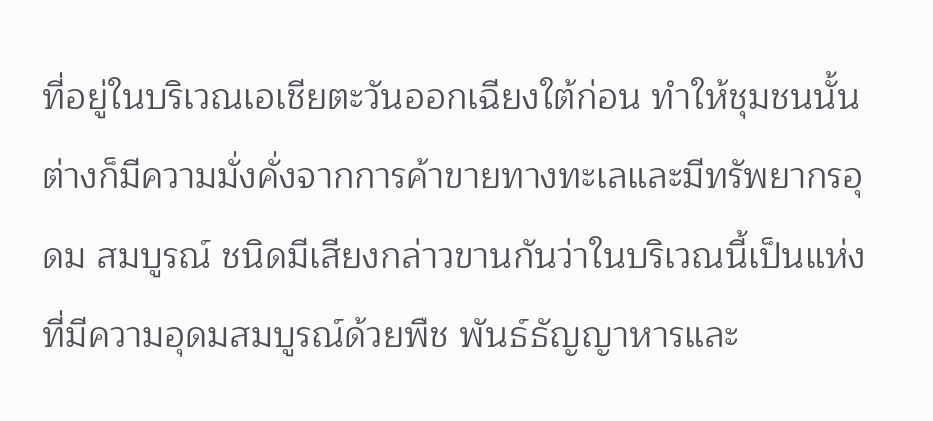ที่อยู่ในบริเวณเอเชียตะวันออกเฉียงใต้ก่อน ทำให้ชุมชนนั้นต่างก็มีความมั่งคั่งจากการค้าขายทางทะเลและมีทรัพยากรอุดม สมบูรณ์ ชนิดมีเสียงกล่าวขานกันว่าในบริเวณนี้เป็นแห่งที่มีความอุดมสมบูรณ์ด้วยพืช พันธ์ธัญญาหารและ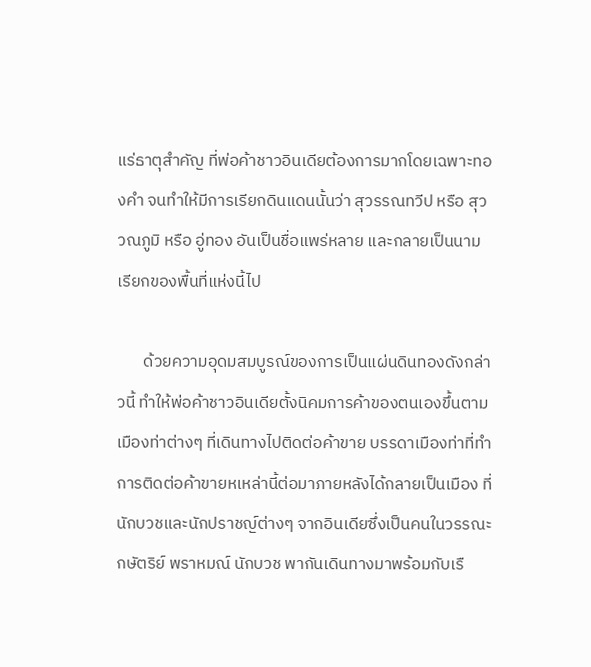แร่ธาตุสำคัญ ที่พ่อค้าชาวอินเดียต้องการมากโดยเฉพาะทองคำ จนทำให้มีการเรียกดินแดนนั้นว่า สุวรรณทวีป หรือ สุววณภูมิ หรือ อู่ทอง อันเป็นชื่อแพร่หลาย และกลายเป็นนามเรียกของพื้นที่แห่งนี้ไป

       ด้วยความอุดมสมบูรณ์ของการเป็นแผ่นดินทองดังกล่าวนี้ ทำให้พ่อค้าชาวอินเดียตั้งนิคมการค้าของตนเองขึ้นตามเมืองท่าต่างๆ ที่เดินทางไปติดต่อค้าขาย บรรดาเมืองท่าที่ทำการติดต่อค้าขายหเหล่านี้ต่อมาภายหลังได้กลายเป็นเมือง ที่นักบวชและนักปราชญ์ต่างๆ จากอินเดียซึ่งเป็นคนในวรรณะกษัตริย์ พราหมณ์ นักบวช พากันเดินทางมาพร้อมกับเรื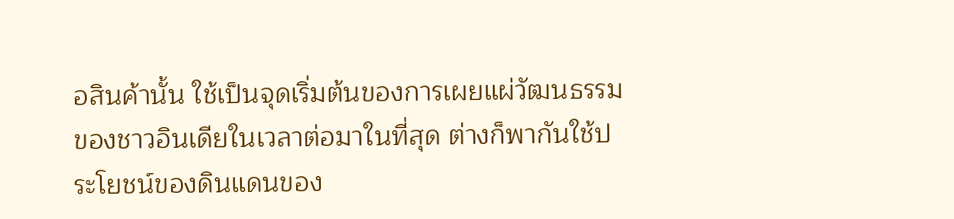อสินค้านั้น ใช้เป็นจุดเริ่มต้นของการเผยแผ่วัฒนธรรมของชาวอินเดียในเวลาต่อมาในที่สุด ต่างก็พากันใช้ประโยชน์ของดินแดนของ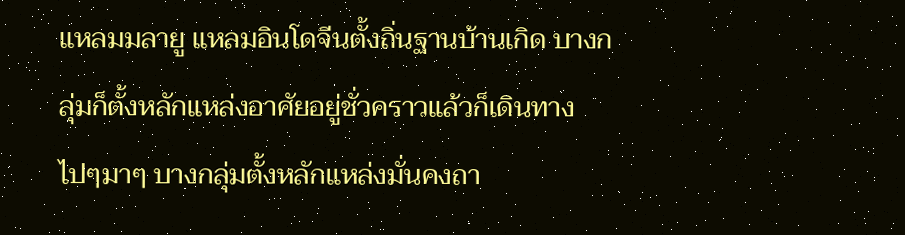แหลมมลายู แหลมอินโดจีนตั้งถิ่นฐานบ้านเกิด บางกลุ่มก็ตั้งหลักแหล่งอาศัยอยู่ชั่วคราวแล้วก็เดินทางไปๆมาๆ บางกลุ่มตั้งหลักแหล่งมั่นคงถา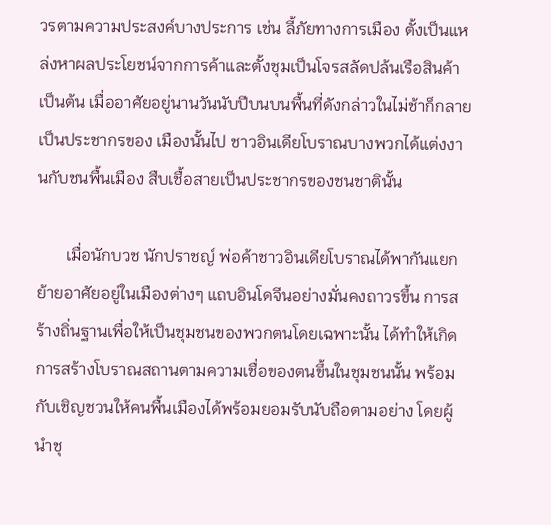วรตามความประสงค์บางประการ เช่น ลี้ภัยทางการเมือง ตั้งเป็นแหล่งหาผลประโยชน์จากการค้าและตั้งชุมเป็นโจรสลัดปล้นเรือสินค้า เป็นต้น เมื่ออาศัยอยู่นานวันนับปีบนบนพื้นที่ดังกล่าวในไม่ช้าก็กลายเป็นประชากรของ เมืองนั้นไป ชาวอินเดียโบราณบางพวกได้แต่งงานกับชนพื้นเมือง สืบเชื้อสายเป็นประชากรของชนชาตินั้น

       เมื่อนักบวช นักปราชญ์ พ่อค้าชาวอินเดียโบราณได้พากันแยกย้ายอาศัยอยู่ในเมืองต่างๆ แถบอินโดจีนอย่างมั่นคงถาวรขึ้น การสร้างถิ่นฐานเพื่อให้เป็นชุมชนของพวกตนโดยเฉพาะนั้น ได้ทำให้เกิดการสร้างโบราณสถานตามความเชื่อของตนขึ้นในชุมชนนั้น พร้อมกับเชิญชวนให้คนพื้นเมืองได้พร้อมยอมรับนับถือตามอย่าง โดยผู้นำชุ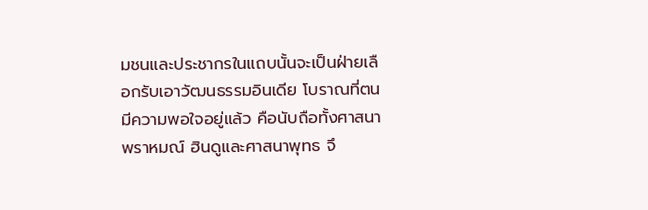มชนและประชากรในแถบนั้นจะเป็นฝ่ายเลือกรับเอาวัฒนธรรมอินเดีย โบราณที่ตนมีความพอใจอยู่แล้ว คือนับถือทั้งศาสนาพราหมณ์ ฮินดูและศาสนาพุทธ จึ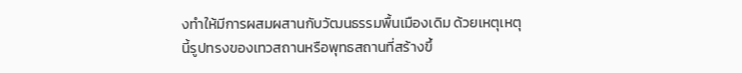งทำให้มีการผสมผสานกับวัฒนธรรมพื้นเมืองเดิม ด้วยเหตุเหตุนี้รูปทรงของเทวสถานหรือพุทธสถานที่สร้างขึ้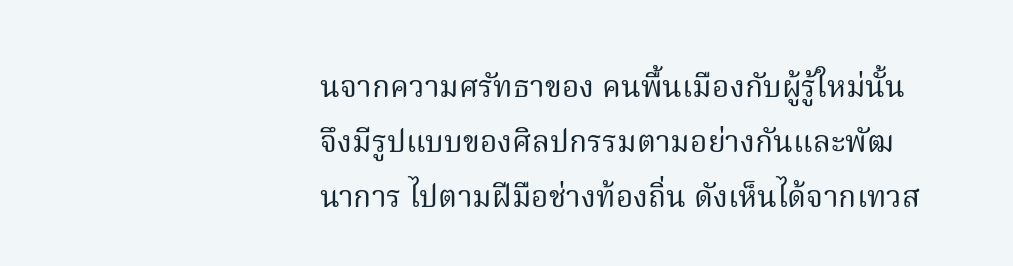นจากความศรัทธาของ คนพื้นเมืองกับผู้รู้ใหม่นั้นจึงมีรูปแบบของศิลปกรรมตามอย่างกันและพัฒนาการ ไปตามฝีมือช่างท้องถิ่น ดังเห็นได้จากเทวส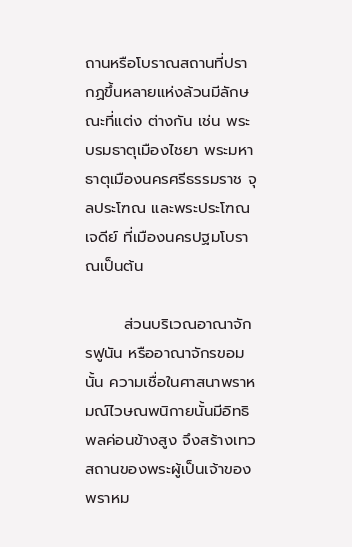ถานหรือโบราณสถานที่ปรากฏขึ้นหลายแห่งล้วนมีลักษณะที่แต่ง ต่างกัน เช่น พระบรมธาตุเมืองไชยา พระมหาธาตุเมืองนครศรีธรรมราช จุลประโฑณ และพระประโฑณเจดีย์ ที่เมืองนครปฐมโบราณเป็นต้น

       ส่วนบริเวณอาณาจักรฟูนัน หรืออาณาจักรขอมนั้น ความเชื่อในศาสนาพราหมณ์ไวษณพนิกายนั้นมีอิทธิพลค่อนข้างสูง จึงสร้างเทวสถานของพระผู้เป็นเจ้าของพราหม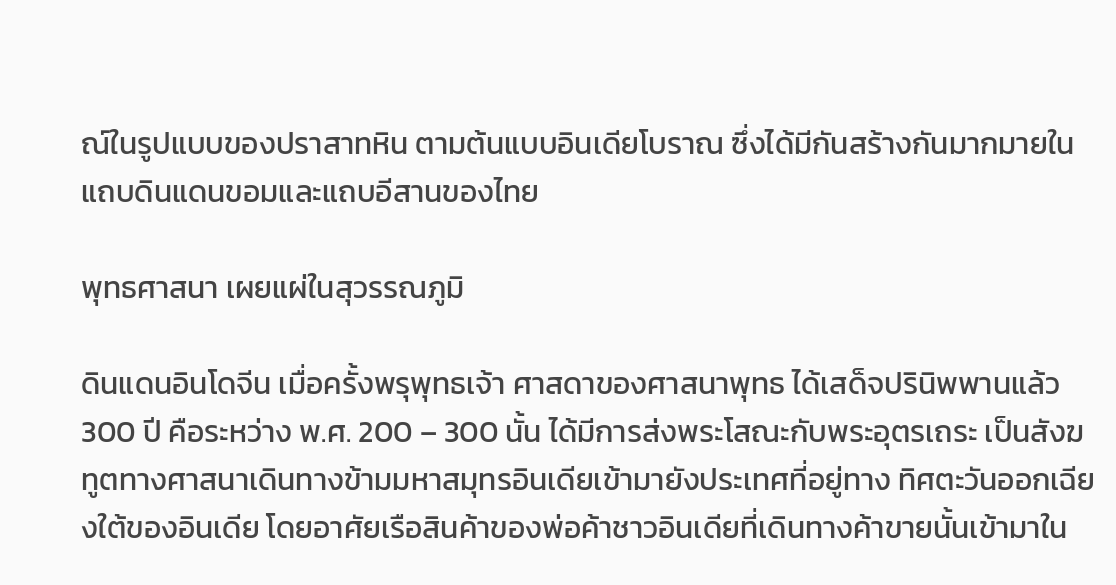ณ์ในรูปแบบของปราสาทหิน ตามต้นแบบอินเดียโบราณ ซึ่งได้มีกันสร้างกันมากมายในแถบดินแดนขอมและแถบอีสานของไทย

พุทธศาสนา เผยแผ่ในสุวรรณภูมิ

ดินแดนอินโดจีน เมื่อครั้งพรุพุทธเจ้า ศาสดาของศาสนาพุทธ ได้เสด็จปรินิพพานแล้ว 300 ปี คือระหว่าง พ.ศ. 200 – 300 นั้น ได้มีการส่งพระโสณะกับพระอุตรเถระ เป็นสังฆทูตทางศาสนาเดินทางข้ามมหาสมุทรอินเดียเข้ามายังประเทศที่อยู่ทาง ทิศตะวันออกเฉียงใต้ของอินเดีย โดยอาศัยเรือสินค้าของพ่อค้าชาวอินเดียที่เดินทางค้าขายนั้นเข้ามาใน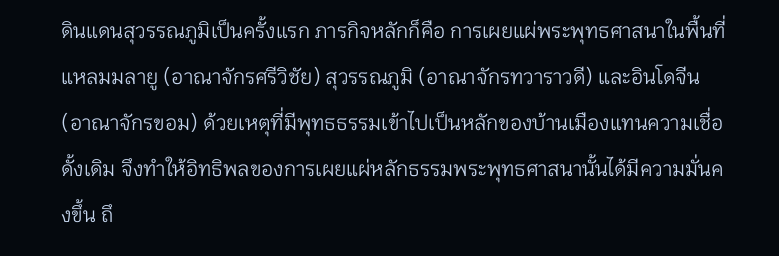ดินแดนสุวรรณภูมิเป็นครั้งแรก ภารกิจหลักก็คือ การเผยแผ่พระพุทธศาสนาในพื้นที่แหลมมลายู (อาณาจักรศรีวิชัย) สุวรรณภูมิ (อาณาจักรทวาราวดี) และอินโดจีน (อาณาจักรขอม) ด้วยเหตุที่มีพุทธธรรมเข้าไปเป็นหลักของบ้านเมืองแทนความเชื่อดั้งเดิม จึงทำให้อิทธิพลของการเผยแผ่หลักธรรมพระพุทธศาสนานั้นได้มีความมั่นคงขึ้น ถึ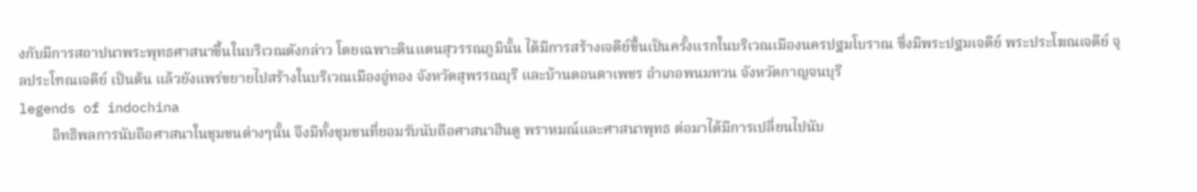งกับมีการสถาปนาพระพุทธศาสนาขึ้นในบริเวณดังกล่าว โดยเฉพาะดินแดนสุวรรณภูมินั้น ได้มีการสร้างเจดีย์ขึ้นเป็นครั้งแรกในบริเวณเมืองนครปฐมโบราณ ซึ่งมีพระปฐมเจดีย์ พระประโฆณเจดีย์ จุลประโฑณเจดีย์ เป็นต้น แล้วยังแพร่ขยายไปสร้างในบริเวณเมืองอู่ทอง จังหวัดสุพรรณบุรี และบ้านดอนตาเพชร อำเภอพนมทวน จังหวัดกาญจนบุรี
legends of indochina
         อิทธิพลการนับถือศาสนาในชุมชนต่างๆนั้น จึงมีทั้งชุมชนที่ยอมรับนับถือศาสนาฮินดู พราหมณ์และศาสนาพุทธ ต่อมาได้มีการเปลี่ยนไปนับ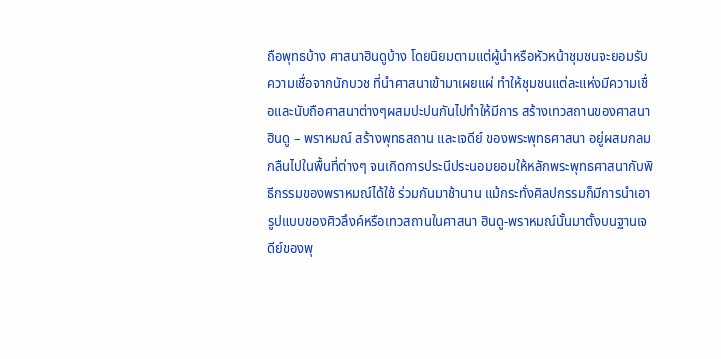ถือพุทธบ้าง ศาสนาฮินดูบ้าง โดยนิยมตามแต่ผู้นำหรือหัวหน้าชุมชนจะยอมรับความเชื่อจากนักบวช ที่นำศาสนาเข้ามาเผยแผ่ ทำให้ชุมชนแต่ละแห่งมีความเชื่อและนับถือศาสนาต่างๆผสมปะปนกันไปทำให้มีการ สร้างเทวสถานของศาสนาฮินดู – พราหมณ์ สร้างพุทธสถาน และเจดีย์ ของพระพุทธศาสนา อยู่ผสมกลมกลืนไปในพื้นที่ต่างๆ จนเกิดการประนีประนอมยอมให้หลักพระพุทธศาสนากับพิธีกรรมของพราหมณ์ได้ใช้ ร่วมกันมาช้านาน แม้กระทั่งศิลปกรรมก็มีการนำเอารูปแบบของศิวลึงค์หรือเทวสถานในศาสนา ฮินดู-พราหมณ์นั้นมาตั้งบนฐานเจดีย์ของพุ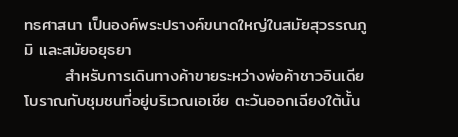ทธศาสนา เป็นองค์พระปรางค์ขนาดใหญ่ในสมัยสุวรรณภูมิ และสมัยอยุธยา
       สำหรับการเดินทางค้าขายระหว่างพ่อค้าชาวอินเดียโบราณกับชุมชนที่อยู่บริเวณเอเชีย ตะวันออกเฉียงใต้นั้น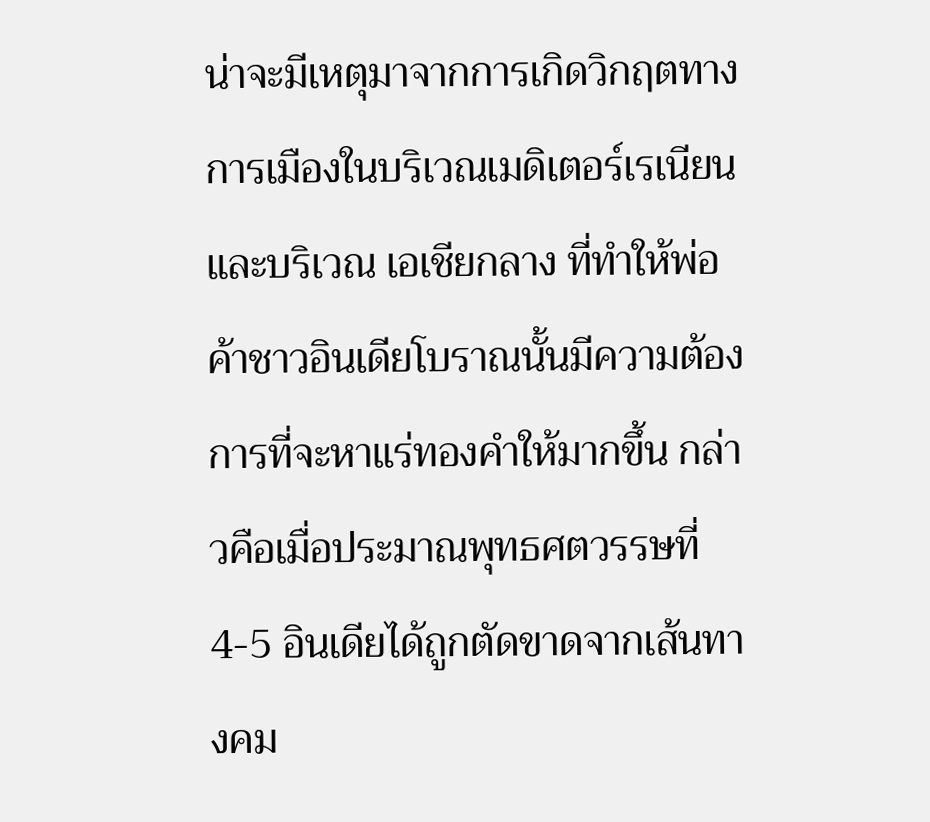น่าจะมีเหตุมาจากการเกิดวิกฤตทางการเมืองในบริเวณเมดิเตอร์เรเนียนและบริเวณ เอเชียกลาง ที่ทำให้พ่อค้าชาวอินเดียโบราณนั้นมีความต้องการที่จะหาแร่ทองคำให้มากขึ้น กล่าวคือเมื่อประมาณพุทธศตวรรษที่ 4-5 อินเดียได้ถูกตัดขาดจากเส้นทางคม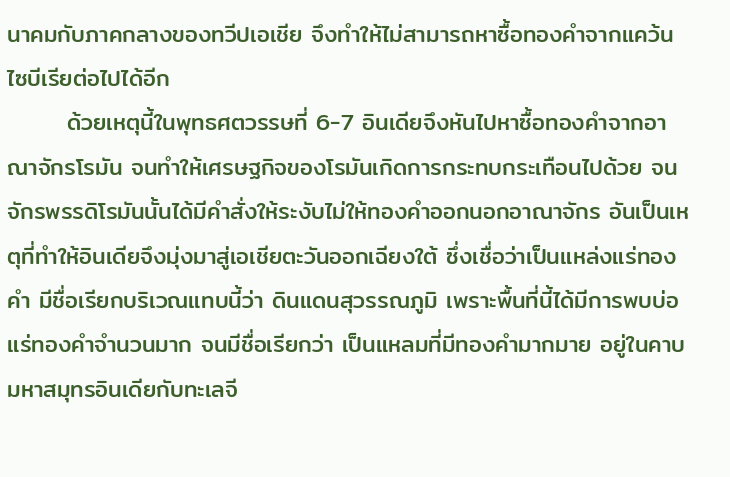นาคมกับภาคกลางของทวีปเอเชีย จึงทำให้ไม่สามารถหาซื้อทองคำจากแคว้นไซบีเรียต่อไปได้อีก
       ด้วยเหตุนี้ในพุทธศตวรรษที่ 6-7 อินเดียจึงหันไปหาซื้อทองคำจากอาณาจักรโรมัน จนทำให้เศรษฐกิจของโรมันเกิดการกระทบกระเทือนไปด้วย จนจักรพรรดิโรมันนั้นได้มีคำสั่งให้ระงับไม่ให้ทองคำออกนอกอาณาจักร อันเป็นเหตุที่ทำให้อินเดียจึงมุ่งมาสู่เอเชียตะวันออกเฉียงใต้ ซึ่งเชื่อว่าเป็นแหล่งแร่ทองคำ มีชื่อเรียกบริเวณแทบนี้ว่า ดินแดนสุวรรณภูมิ เพราะพื้นที่นี้ได้มีการพบบ่อแร่ทองคำจำนวนมาก จนมีชื่อเรียกว่า เป็นแหลมที่มีทองคำมากมาย อยู่ในคาบมหาสมุทรอินเดียกับทะเลจี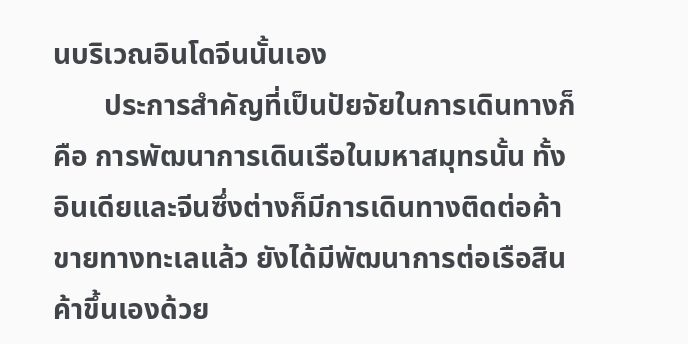นบริเวณอินโดจีนนั้นเอง
       ประการสำคัญที่เป็นปัยจัยในการเดินทางก็คือ การพัฒนาการเดินเรือในมหาสมุทรนั้น ทั้งอินเดียและจีนซึ่งต่างก็มีการเดินทางติดต่อค้าขายทางทะเลแล้ว ยังได้มีพัฒนาการต่อเรือสินค้าขึ้นเองด้วย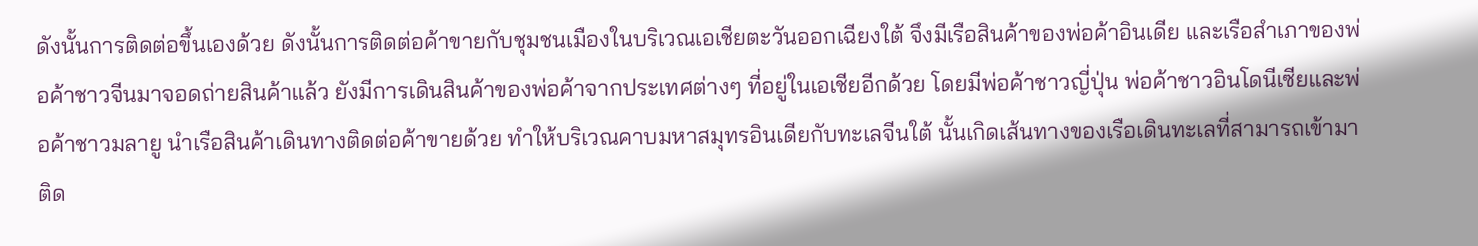ดังนั้นการติดต่อขึ้นเองด้วย ดังนั้นการติดต่อค้าขายกับชุมชนเมืองในบริเวณเอเชียตะวันออกเฉียงใต้ จึงมีเรือสินค้าของพ่อค้าอินเดีย และเรือสำเภาของพ่อค้าชาวจีนมาจอดถ่ายสินค้าแล้ว ยังมีการเดินสินค้าของพ่อค้าจากประเทศต่างๆ ที่อยู่ในเอเชียอีกด้วย โดยมีพ่อค้าชาวญี่ปุ่น พ่อค้าชาวอินโดนีเซียและพ่อค้าชาวมลายู นำเรือสินค้าเดินทางติดต่อค้าขายด้วย ทำให้บริเวณคาบมหาสมุทรอินเดียกับทะเลจีนใต้ นั้นเกิดเส้นทางของเรือเดินทะเลที่สามารถเข้ามาติด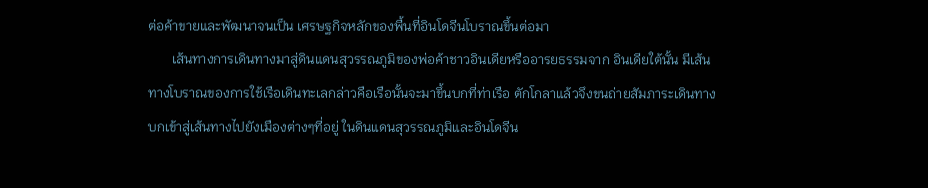ต่อค้าขายและพัฒนาจนเป็น เศรษฐกิจหลักของพื้นที่อินโดจีนโบราณขึ้นต่อมา
       เส้นทางการเดินทางมาสู่ดินแดนสุวรรณภูมิของพ่อค้าชาวอินเดียหรืออารยธรรมจาก อินเดียใต้นั้น มีเส้นทางโบราณของการใช้เรือเดินทะเลกล่าวคือเรือนั้นจะมาขึ้นบกที่ท่าเรือ ตักโกลาแล้วจึงขนถ่ายสัมภาระเดินทางบกเข้าสู่เส้นทางไปยังเมืองต่างๆที่อยู่ ในดินแดนสุวรรณภูมิและอินโดจีน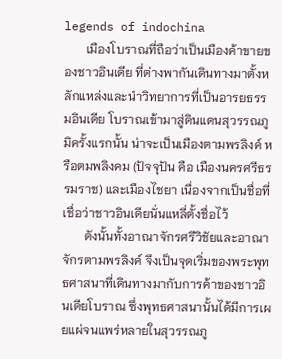legends of indochina
       เมืองโบราณที่ถือว่าเป็นเมืองค้าขายของชาวอินเดีย ที่ต่างพากันเดินทางมาตั้งหลักแหล่งและนำวิทยาการที่เป็นอารยธรรมอินเดีย โบราณเข้ามาสู่ดินแดนสุวรรณภูมิครั้งแรกนั้น น่าจะเป็นเมืองตามพรลิงค์ หรือตมพลิงคม (ปัจจุปัน คือ เมืองนครศรีธรรมราช) และเมืองไชยา เนื่องจากเป็นชื่อที่เชื่อว่าชาวอินเดียนั่นแหลี่ตั้งชื่อไว้
       ดังนั้นทั้งอาณาจักรศรีวิชัยและอาณาจักรตามพรลิงค์ จึงเป็นจุดเริ่มของพระพุทธศาสนาที่เดินทางมากับการค้าของชาวอินเดียโบราณ ซึ่งพุทธศาสนานั้นได้มีการเผยแผ่จนแพร่หลายในสุวรรณภู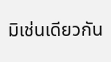มิเช่นเดียวกัน